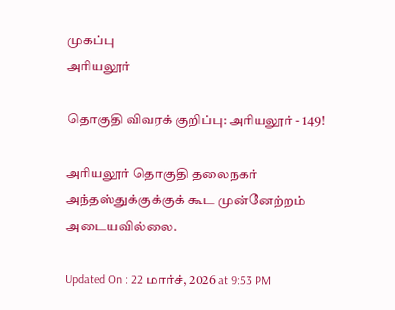முகப்பு
அரியலூர்

தொகுதி விவரக் குறிப்பு: அரியலூர் - 149!

அரியலூர் தொகுதி தலைநகர் அந்தஸ்துக்குக்குக் கூட முன்னேற்றம் அடையவில்லை.

Updated On : 22 மார்ச், 2026 at 9:53 PM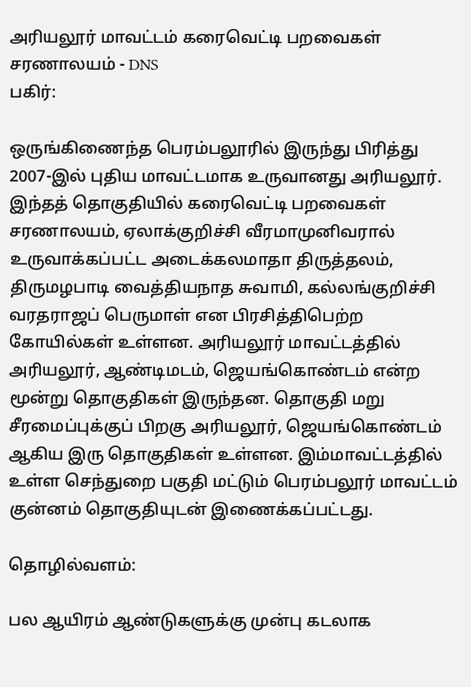அரியலூர் மாவட்டம் கரைவெட்டி பறவைகள் சரணாலயம் - DNS
பகிர்:

ஒருங்கிணைந்த பெரம்பலூரில் இருந்து பிரித்து 2007-இல் புதிய மாவட்டமாக உருவானது அரியலூர். இந்தத் தொகுதியில் கரைவெட்டி பறவைகள் சரணாலயம், ஏலாக்குறிச்சி வீரமாமுனிவரால் உருவாக்கப்பட்ட அடைக்கலமாதா திருத்தலம், திருமழபாடி வைத்தியநாத சுவாமி, கல்லங்குறிச்சி வரதராஜப் பெருமாள் என பிரசித்திபெற்ற கோயில்கள் உள்ளன. அரியலூர் மாவட்டத்தில் அரியலூர், ஆண்டிமடம், ஜெயங்கொண்டம் என்ற மூன்று தொகுதிகள் இருந்தன. தொகுதி மறு சீரமைப்புக்குப் பிறகு அரியலூர், ஜெயங்கொண்டம் ஆகிய இரு தொகுதிகள் உள்ளன. இம்மாவட்டத்தில் உள்ள செந்துறை பகுதி மட்டும் பெரம்பலூர் மாவட்டம் குன்னம் தொகுதியுடன் இணைக்கப்பட்டது.

தொழில்வளம்:

பல ஆயிரம் ஆண்டுகளுக்கு முன்பு கடலாக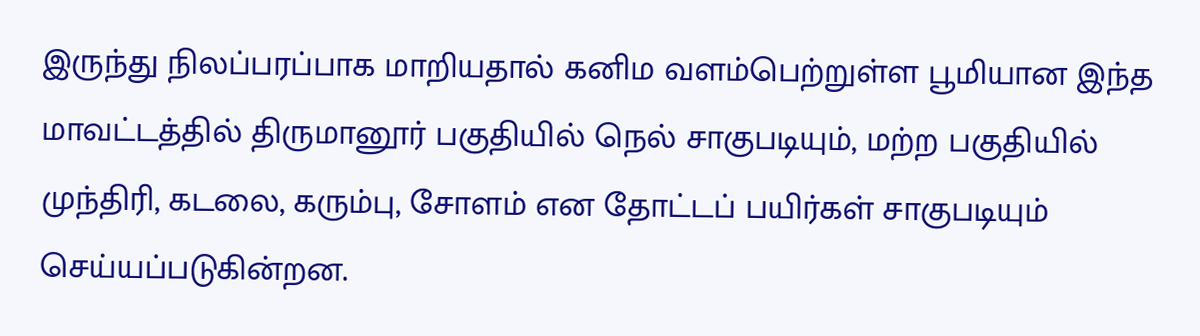இருந்து நிலப்பரப்பாக மாறியதால் கனிம வளம்பெற்றுள்ள பூமியான இந்த மாவட்டத்தில் திருமானூர் பகுதியில் நெல் சாகுபடியும், மற்ற பகுதியில் முந்திரி, கடலை, கரும்பு, சோளம் என தோட்டப் பயிர்கள் சாகுபடியும் செய்யப்படுகின்றன.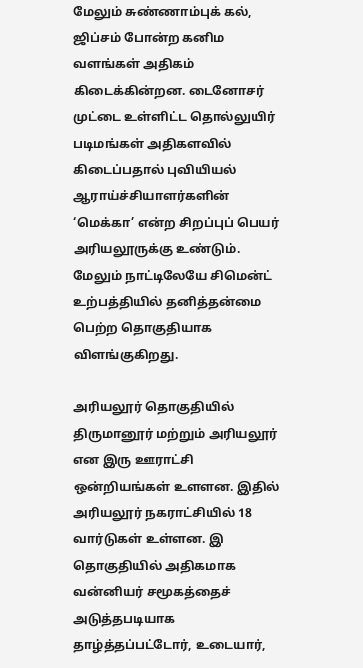மேலும் சுண்ணாம்புக் கல், ஜிப்சம் போன்ற கனிம வளங்கள் அதிகம் கிடைக்கின்றன. டைனோசர் முட்டை உள்ளிட்ட தொல்லுயிர் படிமங்கள் அதிகளவில் கிடைப்பதால் புவியியல் ஆராய்ச்சியாளர்களின் ‘மெக்கா’ என்ற சிறப்புப் பெயர் அரியலூருக்கு உண்டும். மேலும் நாட்டிலேயே சிமென்ட் உற்பத்தியில் தனித்தன்மை பெற்ற தொகுதியாக விளங்குகிறது.

அரியலூர் தொகுதியில் திருமானூர் மற்றும் அரியலூர் என இரு ஊராட்சி ஒன்றியங்கள் உளளன. இதில் அரியலூர் நகராட்சியில் 18 வார்டுகள் உள்ளன. இ தொகுதியில் அதிகமாக வன்னியர் சமூகத்தைச் அடுத்தபடியாக தாழ்த்தப்பட்டோர், உடையார்,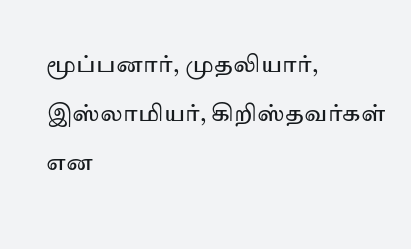மூப்பனார், முதலியார், இஸ்லாமியர், கிறிஸ்தவர்கள் என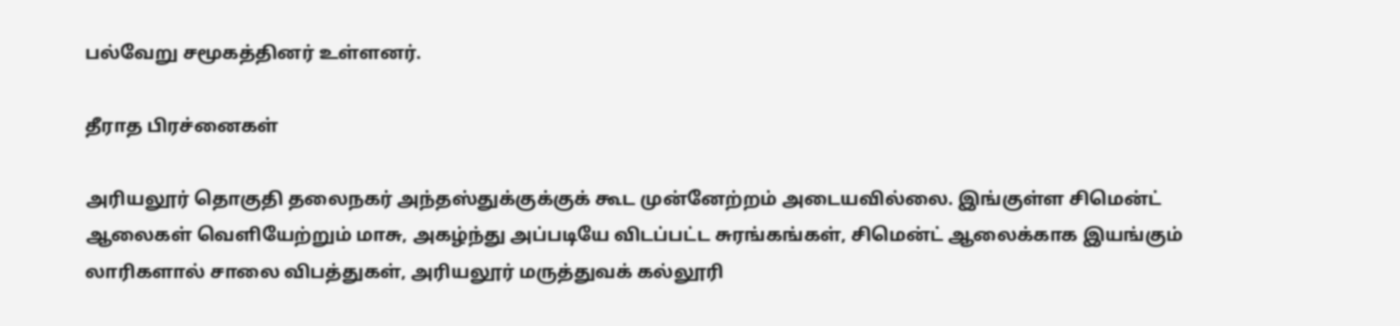பல்வேறு சமூகத்தினர் உள்ளனர்.

தீராத பிரச்னைகள்

அரியலூர் தொகுதி தலைநகர் அந்தஸ்துக்குக்குக் கூட முன்னேற்றம் அடையவில்லை. இங்குள்ள சிமென்ட் ஆலைகள் வெளியேற்றும் மாசு, அகழ்ந்து அப்படியே விடப்பட்ட சுரங்கங்கள், சிமென்ட் ஆலைக்காக இயங்கும் லாரிகளால் சாலை விபத்துகள், அரியலூர் மருத்துவக் கல்லூரி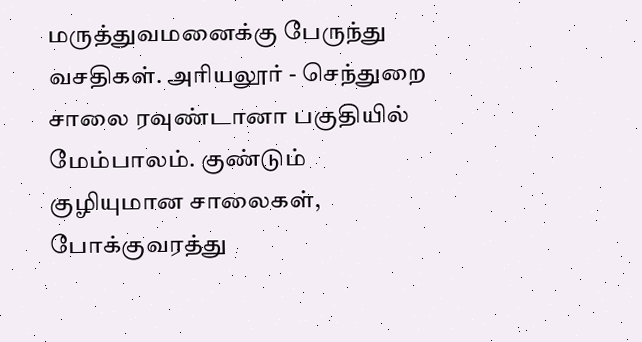மருத்துவமனைக்கு பேருந்து வசதிகள். அரியலூர் - செந்துறை சாலை ரவுண்டானா பகுதியில் மேம்பாலம். குண்டும் குழியுமான சாலைகள், போக்குவரத்து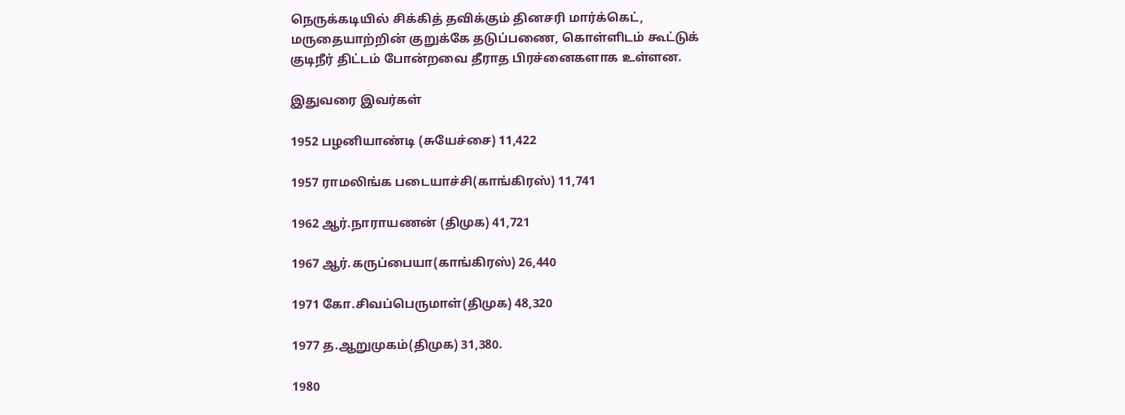நெருக்கடியில் சிக்கித் தவிக்கும் தினசரி மார்க்கெட், மருதையாற்றின் குறுக்கே தடுப்பணை, கொள்ளிடம் கூட்டுக் குடிநீர் திட்டம் போன்றவை தீராத பிரச்னைகளாக உள்ளன.

இதுவரை இவர்கள்

1952 பழனியாண்டி (சுயேச்சை) 11,422

1957 ராமலிங்க படையாச்சி(காங்கிரஸ்) 11,741

1962 ஆர்.நாராயணன் (திமுக) 41,721

1967 ஆர்.கருப்பையா(காங்கிரஸ்) 26,440

1971 கோ.சிவப்பெருமாள்(திமுக) 48,320

1977 த.ஆறுமுகம்(திமுக) 31,380.

1980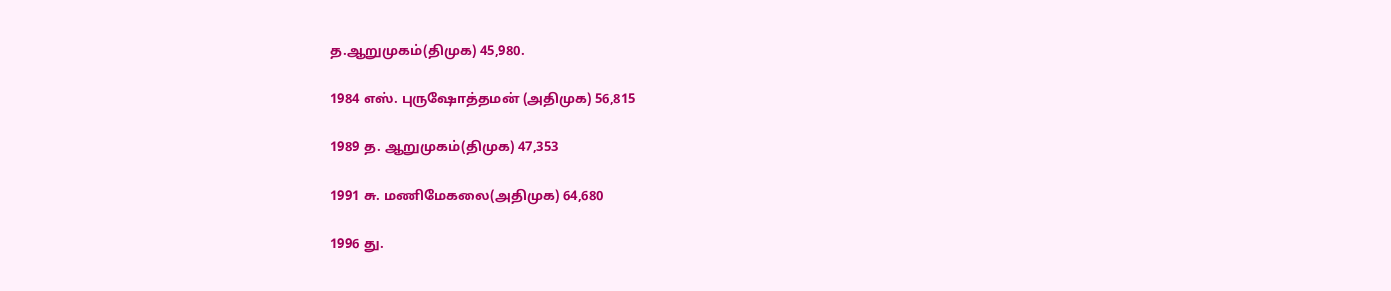த.ஆறுமுகம்(திமுக) 45,980.

1984 எஸ். புருஷோத்தமன் (அதிமுக) 56,815

1989 த. ஆறுமுகம்(திமுக) 47,353

1991 சு. மணிமேகலை(அதிமுக) 64,680

1996 து.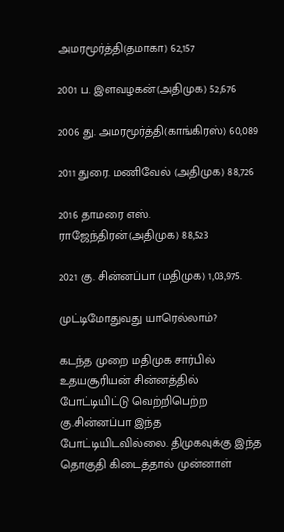அமரமூர்த்தி(தமாகா) 62,157

2001 ப. இளவழகன்(அதிமுக) 52,676

2006 து. அமரமூர்த்தி(காங்கிரஸ்) 60,089

2011 துரை. மணிவேல் (அதிமுக) 88,726

2016 தாமரை எஸ். ராஜேந்திரன்(அதிமுக) 88,523

2021 கு. சின்னப்பா (மதிமுக) 1,03,975.

முட்டிமோதுவது யாரெல்லாம்?

கடந்த முறை மதிமுக சார்பில் உதயசூரியன் சின்னத்தில் போட்டியிட்டு வெற்றிபெற்ற கு.சின்னப்பா இந்த போட்டியிடவில்லை. திமுகவுக்கு இந்த தொகுதி கிடைத்தால் முன்னாள்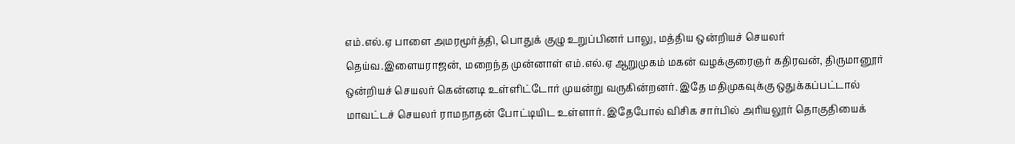எம்.எல்.ஏ பாளை அமரமூர்த்தி, பொதுக் குழு உறுப்பினர் பாலு, மத்திய ஒன்றியச் செயலர் தெய்வ.இளையராஜன், மறைந்த முன்னாள் எம்.எல்.ஏ ஆறுமுகம் மகன் வழக்குரைஞர் கதிரவன், திருமானூர் ஒன்றியச் செயலர் கென்னடி உள்ளிட்டோர் முயன்று வருகின்றனர். இதே மதிமுகவுக்கு ஒதுக்கப்பட்டால் மாவட்டச் செயலர் ராமநாதன் போட்டியிட உள்ளார். இதேபோல் விசிக சார்பில் அரியலூர் தொகுதியைக்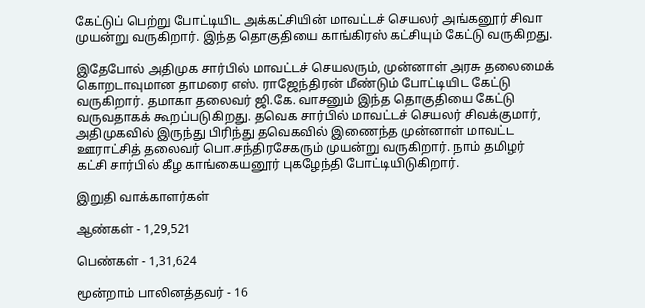கேட்டுப் பெற்று போட்டியிட அக்கட்சியின் மாவட்டச் செயலர் அங்கனூர் சிவா முயன்று வருகிறார். இந்த தொகுதியை காங்கிரஸ் கட்சியும் கேட்டு வருகிறது.

இதேபோல் அதிமுக சார்பில் மாவட்டச் செயலரும், முன்னாள் அரசு தலைமைக் கொறடாவுமான தாமரை எஸ். ராஜேந்திரன் மீண்டும் போட்டியிட கேட்டு வருகிறார். தமாகா தலைவர் ஜி.கே. வாசனும் இந்த தொகுதியை கேட்டு வருவதாகக் கூறப்படுகிறது. தவெக சார்பில் மாவட்டச் செயலர் சிவக்குமார், அதிமுகவில் இருந்து பிரிந்து தவெகவில் இணைந்த முன்னாள் மாவட்ட ஊராட்சித் தலைவர் பொ.சந்திரசேகரும் முயன்று வருகிறார். நாம் தமிழர் கட்சி சார்பில் கீழ காங்கையனூர் புகழேந்தி போட்டியிடுகிறார்.

இறுதி வாக்காளர்கள்

ஆண்கள் - 1,29,521

பெண்கள் - 1,31,624

மூன்றாம் பாலினத்தவர் - 16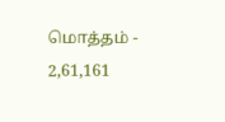மொத்தம் - 2,61,161